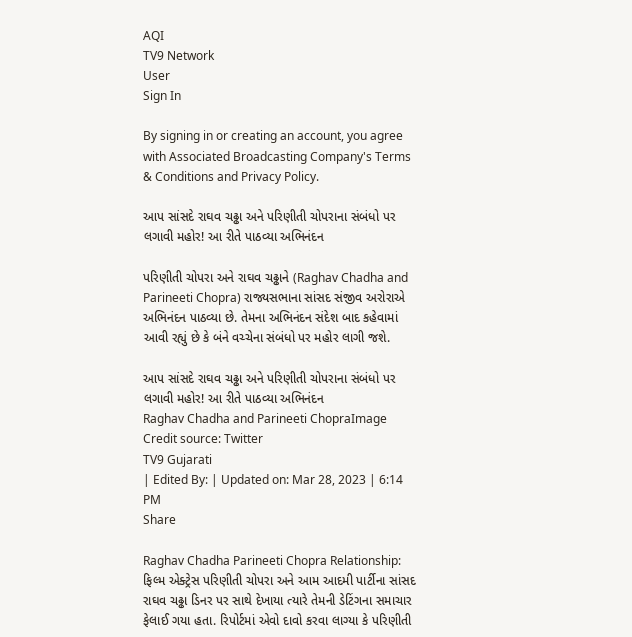AQI
TV9 Network
User
Sign In

By signing in or creating an account, you agree with Associated Broadcasting Company's Terms & Conditions and Privacy Policy.

આપ સાંસદે રાઘવ ચઢ્ઢા અને પરિણીતી ચોપરાના સંબંધો પર લગાવી મહોર! આ રીતે પાઠવ્યા અભિનંદન

પરિણીતી ચોપરા અને રાઘવ ચઢ્ઢાને (Raghav Chadha and Parineeti Chopra) રાજ્યસભાના સાંસદ સંજીવ અરોરાએ અભિનંદન પાઠવ્યા છે. તેમના અભિનંદન સંદેશ બાદ કહેવામાં આવી રહ્યું છે કે બંને વચ્ચેના સંબંધો પર મહોર લાગી જશે.

આપ સાંસદે રાઘવ ચઢ્ઢા અને પરિણીતી ચોપરાના સંબંધો પર લગાવી મહોર! આ રીતે પાઠવ્યા અભિનંદન
Raghav Chadha and Parineeti ChopraImage Credit source: Twitter
TV9 Gujarati
| Edited By: | Updated on: Mar 28, 2023 | 6:14 PM
Share

Raghav Chadha Parineeti Chopra Relationship: ફિલ્મ એક્ટ્રેસ પરિણીતી ચોપરા અને આમ આદમી પાર્ટીના સાંસદ રાઘવ ચઢ્ઢા ડિનર પર સાથે દેખાયા ત્યારે તેમની ડેટિંગના સમાચાર ફેલાઈ ગયા હતા. રિપોર્ટમાં એવો દાવો કરવા લાગ્યા કે પરિણીતી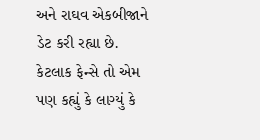અને રાઘવ એકબીજાને ડેટ કરી રહ્યા છે. કેટલાક ફેન્સે તો એમ પણ કહ્યું કે લાગ્યું કે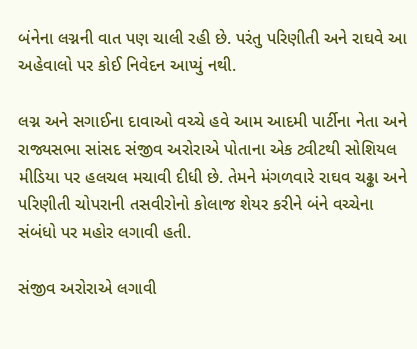બંનેના લગ્નની વાત પણ ચાલી રહી છે. પરંતુ પરિણીતી અને રાઘવે આ અહેવાલો પર કોઈ નિવેદન આપ્યું નથી.

લગ્ન અને સગાઈના દાવાઓ વચ્ચે હવે આમ આદમી પાર્ટીના નેતા અને રાજ્યસભા સાંસદ સંજીવ અરોરાએ પોતાના એક ટ્વીટથી સોશિયલ મીડિયા પર હલચલ મચાવી દીધી છે. તેમને મંગળવારે રાઘવ ચઢ્ઢા અને પરિણીતી ચોપરાની તસવીરોનો કોલાજ શેયર કરીને બંને વચ્ચેના સંબંધો પર મહોર લગાવી હતી.

સંજીવ અરોરાએ લગાવી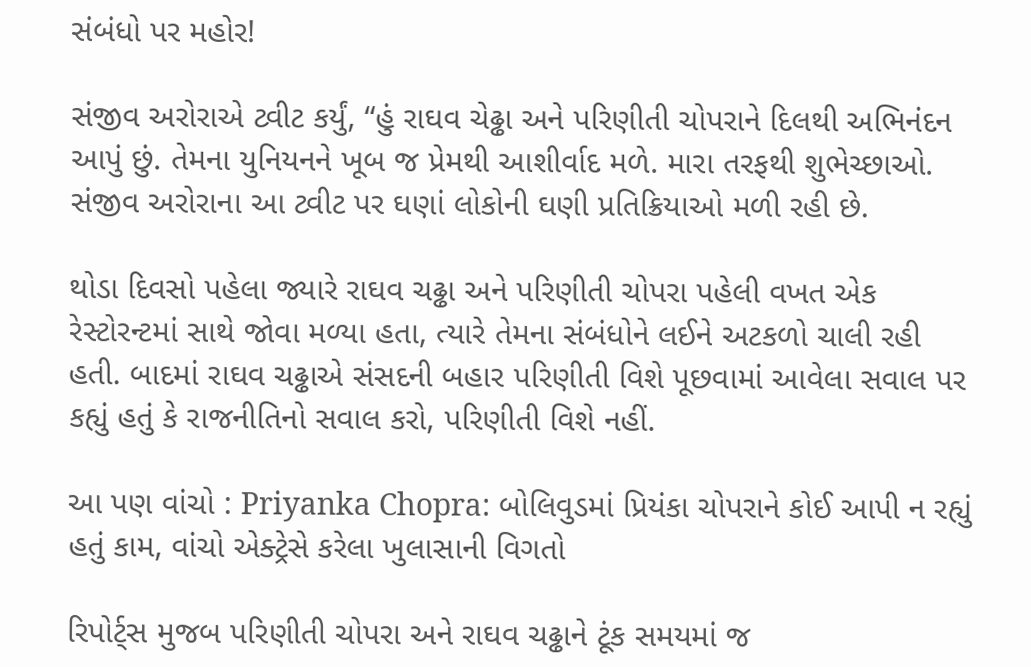સંબંધો પર મહોર!

સંજીવ અરોરાએ ટ્વીટ કર્યું, “હું રાઘવ ચેઢ્ઢા અને પરિણીતી ચોપરાને દિલથી અભિનંદન આપું છું. તેમના યુનિયનને ખૂબ જ પ્રેમથી આશીર્વાદ મળે. મારા તરફથી શુભેચ્છાઓ. સંજીવ અરોરાના આ ટ્વીટ પર ઘણાં લોકોની ઘણી પ્રતિક્રિયાઓ મળી રહી છે.

થોડા દિવસો પહેલા જ્યારે રાઘવ ચઢ્ઢા અને પરિણીતી ચોપરા પહેલી વખત એક રેસ્ટોરન્ટમાં સાથે જોવા મળ્યા હતા, ત્યારે તેમના સંબંધોને લઈને અટકળો ચાલી રહી હતી. બાદમાં રાઘવ ચઢ્ઢાએ સંસદની બહાર પરિણીતી વિશે પૂછવામાં આવેલા સવાલ પર કહ્યું હતું કે રાજનીતિનો સવાલ કરો, પરિણીતી વિશે નહીં.

આ પણ વાંચો : Priyanka Chopra: બોલિવુડમાં પ્રિયંકા ચોપરાને કોઈ આપી ન રહ્યું હતું કામ, વાંચો એક્ટ્રેસે કરેલા ખુલાસાની વિગતો

રિપોર્ટ્સ મુજબ પરિણીતી ચોપરા અને રાઘવ ચઢ્ઢાને ટૂંક સમયમાં જ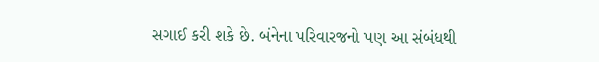સગાઈ કરી શકે છે. બંનેના પરિવારજનો પણ આ સંબંધથી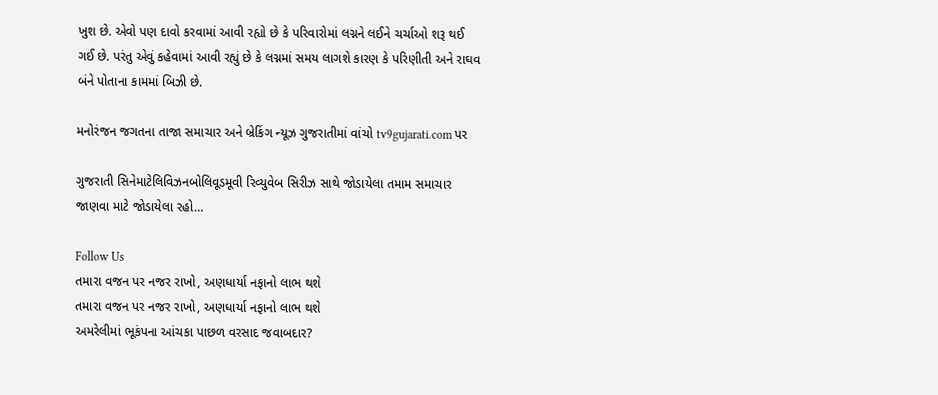ખુશ છે. એવો પણ દાવો કરવામાં આવી રહ્યો છે કે પરિવારોમાં લગ્નને લઈને ચર્ચાઓ શરૂ થઈ ગઈ છે. પરંતુ એવું કહેવામાં આવી રહ્યું છે કે લગ્નમાં સમય લાગશે કારણ કે પરિણીતી અને રાઘવ બંને પોતાના કામમાં બિઝી છે.

મનોરંજન જગતના તાજા સમાચાર અને બ્રેકિંગ ન્યૂઝ ગુજરાતીમાં વાંચો tv9gujarati.com પર

ગુજરાતી સિનેમાટેલિવિઝનબોલિવૂડમૂવી રિવ્યુવેબ સિરીઝ સાથે જોડાયેલા તમામ સમાચાર જાણવા માટે જોડાયેલા રહો…

Follow Us
તમારા વજન પર નજર રાખો, અણધાર્યા નફાનો લાભ થશે
તમારા વજન પર નજર રાખો, અણધાર્યા નફાનો લાભ થશે
અમરેલીમાં ભૂકંપના આંચકા પાછળ વરસાદ જવાબદાર?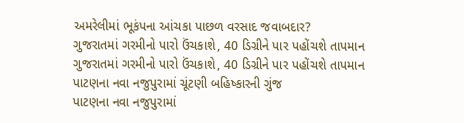અમરેલીમાં ભૂકંપના આંચકા પાછળ વરસાદ જવાબદાર?
ગુજરાતમાં ગરમીનો પારો ઉંચકાશે, 40 ડિગ્રીને પાર પહોંચશે તાપમાન
ગુજરાતમાં ગરમીનો પારો ઉંચકાશે, 40 ડિગ્રીને પાર પહોંચશે તાપમાન
પાટણના નવા નજુપુરામાં ચૂંટણી બહિષ્કારની ગુંજ
પાટણના નવા નજુપુરામાં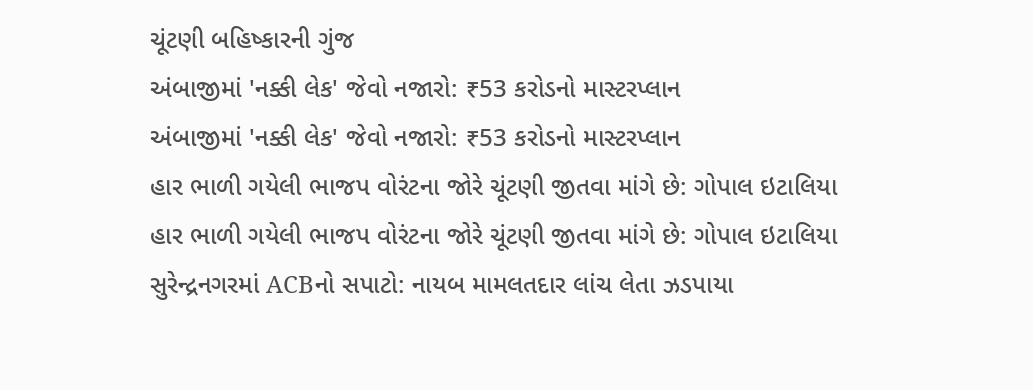ચૂંટણી બહિષ્કારની ગુંજ
અંબાજીમાં 'નક્કી લેક' જેવો નજારો: ₹53 કરોડનો માસ્ટરપ્લાન
અંબાજીમાં 'નક્કી લેક' જેવો નજારો: ₹53 કરોડનો માસ્ટરપ્લાન
હાર ભાળી ગયેલી ભાજપ વોરંટના જોરે ચૂંટણી જીતવા માંગે છે: ગોપાલ ઇટાલિયા
હાર ભાળી ગયેલી ભાજપ વોરંટના જોરે ચૂંટણી જીતવા માંગે છે: ગોપાલ ઇટાલિયા
સુરેન્દ્રનગરમાં ACBનો સપાટો: નાયબ મામલતદાર લાંચ લેતા ઝડપાયા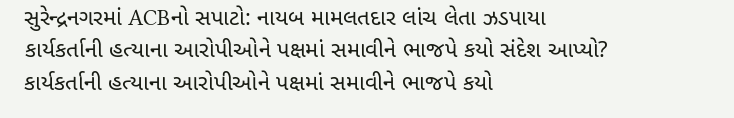સુરેન્દ્રનગરમાં ACBનો સપાટો: નાયબ મામલતદાર લાંચ લેતા ઝડપાયા
કાર્યકર્તાની હત્યાના આરોપીઓને પક્ષમાં સમાવીને ભાજપે કયો સંદેશ આપ્યો?
કાર્યકર્તાની હત્યાના આરોપીઓને પક્ષમાં સમાવીને ભાજપે કયો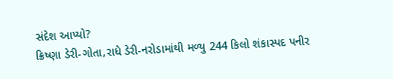સંદેશ આપ્યો?
ક્રિષ્ણા ડેરી-ગોતા,રાધે ડેરી-નરોડામાંથી મળ્યુ 244 કિલો શંકાસ્પદ પનીર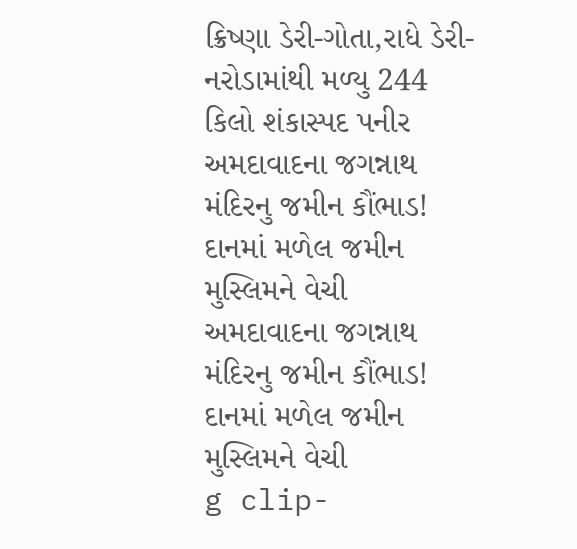ક્રિષ્ણા ડેરી-ગોતા,રાધે ડેરી-નરોડામાંથી મળ્યુ 244 કિલો શંકાસ્પદ પનીર
અમદાવાદના જગન્નાથ મંદિરનુ જમીન કૌંભાડ! દાનમાં મળેલ જમીન મુસ્લિમને વેચી
અમદાવાદના જગન્નાથ મંદિરનુ જમીન કૌંભાડ! દાનમાં મળેલ જમીન મુસ્લિમને વેચી
g clip-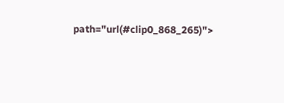path="url(#clip0_868_265)">